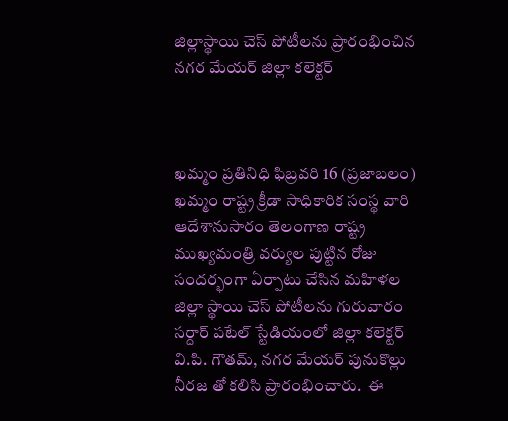జిల్లాస్థాయి చెస్ పోటీలను ప్రారంభించిన నగర మేయర్ జిల్లా కలెక్టర్



ఖమ్మం ప్రతినిధి ఫిబ్రవరి 16 (ప్రజాబలం) ఖమ్మం రాష్ట్ర క్రీడా సాధికారిక సంస్థ వారి ఆదేశానుసారం తెలంగాణ రాష్ట్ర ముఖ్యమంత్రి వర్యుల పుట్టిన రోజు సందర్భంగా ఏర్పాటు చేసిన మహిళల జిల్లా స్థాయి చెస్ పోటీలను గురువారం సర్దార్ పటేల్ స్టేడియంలో జిల్లా కలెక్టర్ వి.పి. గౌతమ్, నగర మేయర్ పునుకొల్లు నీరజ తో కలిసి ప్రారంభించారు.  ఈ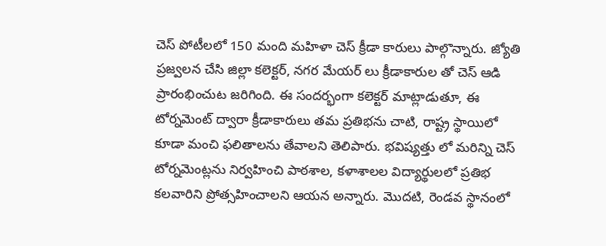చెస్ పోటీలలో 150 మంది మహిళా చెస్ క్రీడా కారులు పాల్గొన్నారు. జ్యోతి ప్రజ్వలన చేసి జిల్లా కలెక్టర్, నగర మేయర్ లు క్రీడాకారుల తో చెస్ ఆడి ప్రారంభించుట జరిగింది. ఈ సందర్భంగా కలెక్టర్ మాట్లాడుతూ, ఈ టోర్నమెంట్ ద్వారా క్రీడాకారులు తమ ప్రతిభను చాటి, రాష్ట్ర స్థాయిలో కూడా మంచి ఫలితాలను తేవాలని తెలిపారు. భవిష్యత్తు లో మరిన్ని చెస్ టోర్నమెంట్లను నిర్వహించి పాఠశాల, కళాశాలల విద్యార్థులలో ప్రతిభ కలవారిని ప్రోత్సహించాలని ఆయన అన్నారు. మొదటి, రెండవ స్థానంలో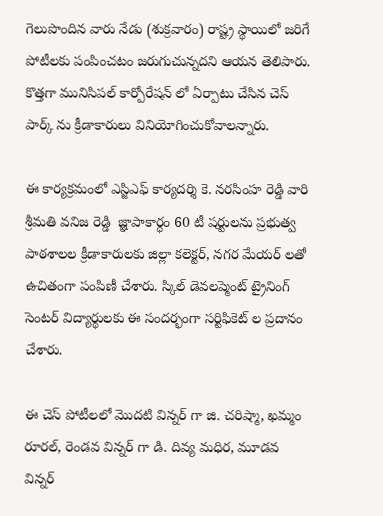గెలుపొందిన వారు నేడు (శుక్రవారం) రాష్ట్ర స్థాయిలో జరిగే పోటీలకు పంపించటం జరుగుచున్నదని ఆయన తెలిపారు. కొత్తగా మునిసిపల్ కార్పోరేషన్ లో ఏర్పాటు చేసిన చెస్ పార్క్ ను క్రీడాకారులు వినియోగించుకోవాలన్నారు.

ఈ కార్యక్రమంలో ఎస్జిఎఫ్ కార్యదర్శి కె. నరసింహ రెడ్డి వారి శ్రీమతి వనిజ రెడ్డి  జ్ఞాపాకార్ధం 60 టీ షర్టులను ప్రభుత్వ పాఠశాలల క్రీడాకారులకు జిల్లా కలెక్టర్, నగర మేయర్ లతో ఉచితంగా పంపిణీ చేశారు. స్కిల్ డెవలప్మెంట్ ట్రైనింగ్ సెంటర్ విద్యార్థులకు ఈ సందర్భంగా సర్టిఫికెట్ ల ప్రదానం చేశారు.

ఈ చెస్ పోటీలలో మొదటి విన్నర్ గా జి. చరిష్మా, ఖమ్మం రూరల్, రెండవ విన్నర్ గా డి. దివ్య మధిర, మూడవ విన్నర్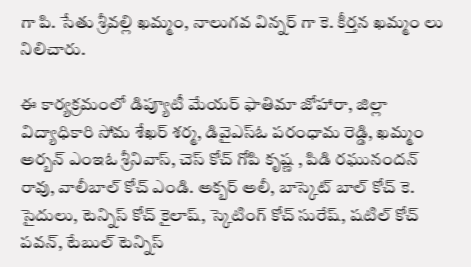గా పి. సేతు శ్రీవల్లి ఖమ్మం, నాలుగవ విన్నర్ గా కె. కీర్తన ఖమ్మం లు నిలిచారు.

ఈ కార్యక్రమంలో డిప్యూటీ మేయర్ ఫాతిమా జోహారా, జిల్లా విద్యాధికారి సోమ శేఖర్ శర్మ, డివైఎస్ఓ పరంధామ రెడ్డి, ఖమ్మం అర్బన్ ఎంఇఓ శ్రీనివాస్, చెస్ కోచ్ గోపి కృష్ణ , పిడి రఘునందన్ రావు, వాలీబాల్ కోచ్ ఎండి. అక్బర్ అలీ, బాస్కెట్ బాల్ కోచ్ కె. సైదులు, టెన్నిస్ కోచ్ కైలాష్, స్కెటింగ్ కోచ్ సురేష్, షటిల్ కోచ్ పవన్, టేబుల్ టెన్నిస్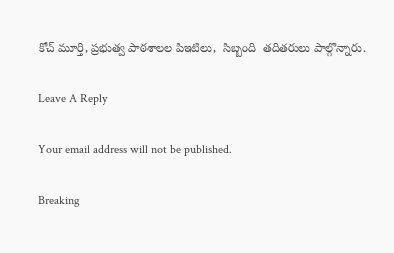కోచ్ మూర్తి, ప్రభుత్వ పాఠశాలల పిఇటిలు,  సిబ్బంది  తదితరులు పాల్గొన్నారు.

Leave A Reply

Your email address will not be published.

Breaking